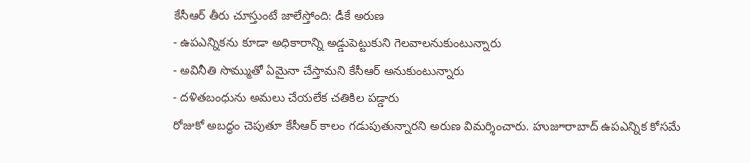కేసీఆర్ తీరు చూస్తుంటే జాలేస్తోంది: డీకే అరుణ
- ఉపఎన్నికను కూడా అధికారాన్ని అడ్డుపెట్టుకుని గెలవాలనుకుంటున్నారు
- అవినీతి సొమ్ముతో ఏమైనా చేస్తామని కేసీఆర్ అనుకుంటున్నారు
- దళితబంధును అమలు చేయలేక చతికిల పడ్డారు
రోజుకో అబద్ధం చెపుతూ కేసీఆర్ కాలం గడుపుతున్నారని అరుణ విమర్శించారు. హుజూరాబాద్ ఉపఎన్నిక కోసమే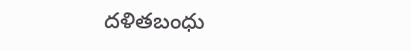దళితబంధు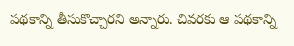పథకాన్ని తీసుకొచ్చారని అన్నారు. చివరకు ఆ పథకాన్ని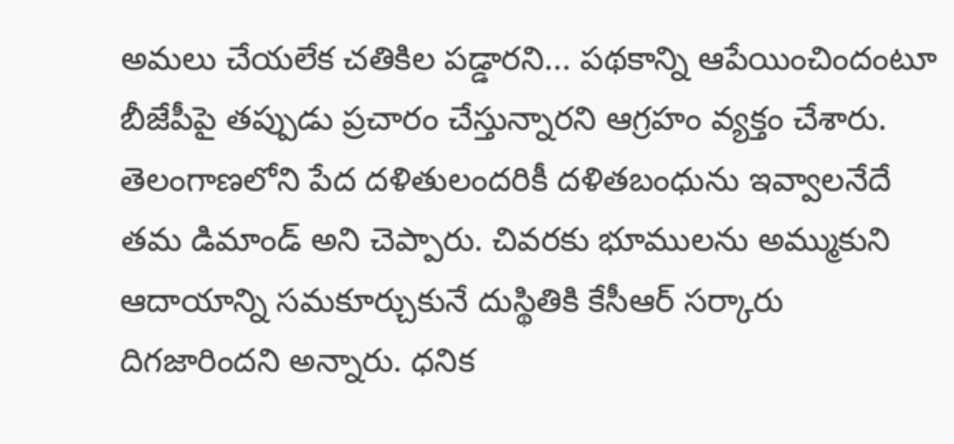అమలు చేయలేక చతికిల పడ్డారని... పథకాన్ని ఆపేయించిందంటూ బీజేపీపై తప్పుడు ప్రచారం చేస్తున్నారని ఆగ్రహం వ్యక్తం చేశారు. తెలంగాణలోని పేద దళితులందరికీ దళితబంధును ఇవ్వాలనేదే తమ డిమాండ్ అని చెప్పారు. చివరకు భూములను అమ్ముకుని ఆదాయాన్ని సమకూర్చుకునే దుస్థితికి కేసీఆర్ సర్కారు దిగజారిందని అన్నారు. ధనిక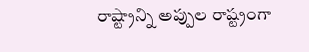రాష్ట్రాన్ని అప్పుల రాష్ట్రంగా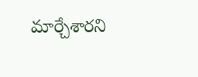మార్చేశారని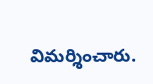విమర్శించారు.